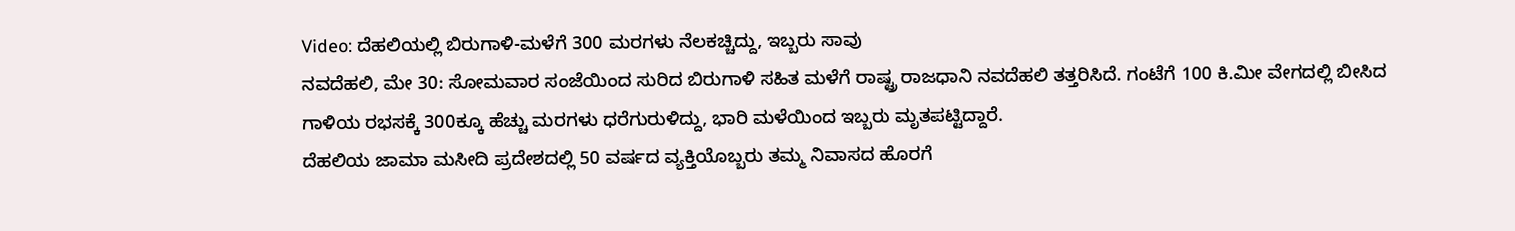Video: ದೆಹಲಿಯಲ್ಲಿ ಬಿರುಗಾಳಿ-ಮಳೆಗೆ 300 ಮರಗಳು ನೆಲಕಚ್ಚಿದ್ದು, ಇಬ್ಬರು ಸಾವು
ನವದೆಹಲಿ, ಮೇ 30: ಸೋಮವಾರ ಸಂಜೆಯಿಂದ ಸುರಿದ ಬಿರುಗಾಳಿ ಸಹಿತ ಮಳೆಗೆ ರಾಷ್ಟ್ರ ರಾಜಧಾನಿ ನವದೆಹಲಿ ತತ್ತರಿಸಿದೆ. ಗಂಟೆಗೆ 100 ಕಿ.ಮೀ ವೇಗದಲ್ಲಿ ಬೀಸಿದ ಗಾಳಿಯ ರಭಸಕ್ಕೆ 300ಕ್ಕೂ ಹೆಚ್ಚು ಮರಗಳು ಧರೆಗುರುಳಿದ್ದು, ಭಾರಿ ಮಳೆಯಿಂದ ಇಬ್ಬರು ಮೃತಪಟ್ಟಿದ್ದಾರೆ.
ದೆಹಲಿಯ ಜಾಮಾ ಮಸೀದಿ ಪ್ರದೇಶದಲ್ಲಿ 50 ವರ್ಷದ ವ್ಯಕ್ತಿಯೊಬ್ಬರು ತಮ್ಮ ನಿವಾಸದ ಹೊರಗೆ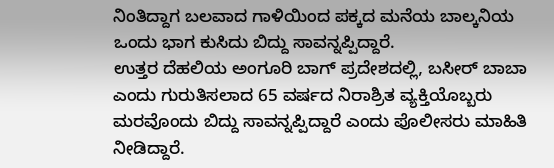ನಿಂತಿದ್ದಾಗ ಬಲವಾದ ಗಾಳಿಯಿಂದ ಪಕ್ಕದ ಮನೆಯ ಬಾಲ್ಕನಿಯ ಒಂದು ಭಾಗ ಕುಸಿದು ಬಿದ್ದು ಸಾವನ್ನಪ್ಪಿದ್ದಾರೆ.
ಉತ್ತರ ದೆಹಲಿಯ ಅಂಗೂರಿ ಬಾಗ್ ಪ್ರದೇಶದಲ್ಲಿ, ಬಸೀರ್ ಬಾಬಾ ಎಂದು ಗುರುತಿಸಲಾದ 65 ವರ್ಷದ ನಿರಾಶ್ರಿತ ವ್ಯಕ್ತಿಯೊಬ್ಬರು ಮರವೊಂದು ಬಿದ್ದು ಸಾವನ್ನಪ್ಪಿದ್ದಾರೆ ಎಂದು ಪೊಲೀಸರು ಮಾಹಿತಿ ನೀಡಿದ್ದಾರೆ.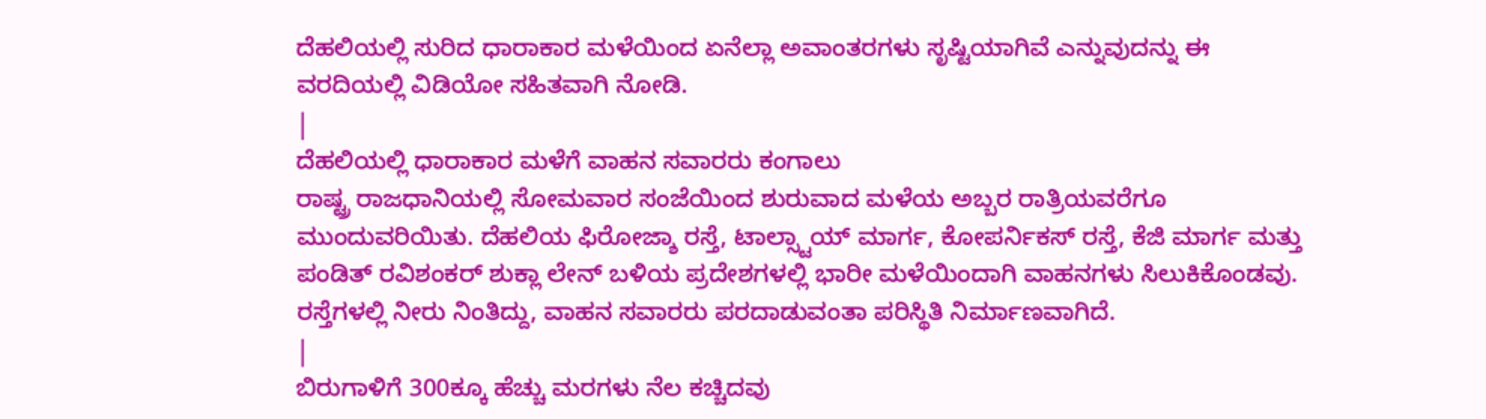ದೆಹಲಿಯಲ್ಲಿ ಸುರಿದ ಧಾರಾಕಾರ ಮಳೆಯಿಂದ ಏನೆಲ್ಲಾ ಅವಾಂತರಗಳು ಸೃಷ್ಟಿಯಾಗಿವೆ ಎನ್ನುವುದನ್ನು ಈ ವರದಿಯಲ್ಲಿ ವಿಡಿಯೋ ಸಹಿತವಾಗಿ ನೋಡಿ.
|
ದೆಹಲಿಯಲ್ಲಿ ಧಾರಾಕಾರ ಮಳೆಗೆ ವಾಹನ ಸವಾರರು ಕಂಗಾಲು
ರಾಷ್ಟ್ರ ರಾಜಧಾನಿಯಲ್ಲಿ ಸೋಮವಾರ ಸಂಜೆಯಿಂದ ಶುರುವಾದ ಮಳೆಯ ಅಬ್ಬರ ರಾತ್ರಿಯವರೆಗೂ ಮುಂದುವರಿಯಿತು. ದೆಹಲಿಯ ಫಿರೋಜ್ಶಾ ರಸ್ತೆ, ಟಾಲ್ಸ್ಟಾಯ್ ಮಾರ್ಗ, ಕೋಪರ್ನಿಕಸ್ ರಸ್ತೆ, ಕೆಜಿ ಮಾರ್ಗ ಮತ್ತು ಪಂಡಿತ್ ರವಿಶಂಕರ್ ಶುಕ್ಲಾ ಲೇನ್ ಬಳಿಯ ಪ್ರದೇಶಗಳಲ್ಲಿ ಭಾರೀ ಮಳೆಯಿಂದಾಗಿ ವಾಹನಗಳು ಸಿಲುಕಿಕೊಂಡವು. ರಸ್ತೆಗಳಲ್ಲಿ ನೀರು ನಿಂತಿದ್ದು, ವಾಹನ ಸವಾರರು ಪರದಾಡುವಂತಾ ಪರಿಸ್ಥಿತಿ ನಿರ್ಮಾಣವಾಗಿದೆ.
|
ಬಿರುಗಾಳಿಗೆ 300ಕ್ಕೂ ಹೆಚ್ಚು ಮರಗಳು ನೆಲ ಕಚ್ಚಿದವು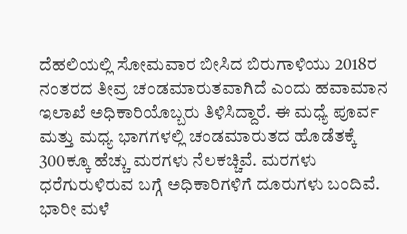ದೆಹಲಿಯಲ್ಲಿ ಸೋಮವಾರ ಬೀಸಿದ ಬಿರುಗಾಳಿಯು 2018ರ ನಂತರದ ತೀವ್ರ ಚಂಡಮಾರುತವಾಗಿದೆ ಎಂದು ಹವಾಮಾನ ಇಲಾಖೆ ಅಧಿಕಾರಿಯೊಬ್ಬರು ತಿಳಿಸಿದ್ದಾರೆ. ಈ ಮಧ್ಯೆ ಪೂರ್ವ ಮತ್ತು ಮಧ್ಯ ಭಾಗಗಳಲ್ಲಿ ಚಂಡಮಾರುತದ ಹೊಡೆತಕ್ಕೆ 300ಕ್ಕೂ ಹೆಚ್ಚು ಮರಗಳು ನೆಲಕಚ್ಚಿವೆ. ಮರಗಳು ಧರೆಗುರುಳಿರುವ ಬಗ್ಗೆ ಅಧಿಕಾರಿಗಳಿಗೆ ದೂರುಗಳು ಬಂದಿವೆ. ಭಾರೀ ಮಳೆ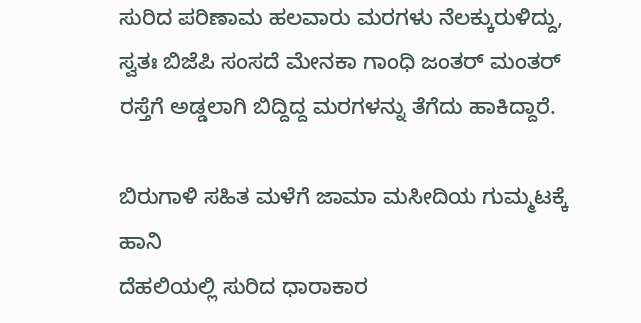ಸುರಿದ ಪರಿಣಾಮ ಹಲವಾರು ಮರಗಳು ನೆಲಕ್ಕುರುಳಿದ್ದು, ಸ್ವತಃ ಬಿಜೆಪಿ ಸಂಸದೆ ಮೇನಕಾ ಗಾಂಧಿ ಜಂತರ್ ಮಂತರ್ ರಸ್ತೆಗೆ ಅಡ್ಡಲಾಗಿ ಬಿದ್ದಿದ್ದ ಮರಗಳನ್ನು ತೆಗೆದು ಹಾಕಿದ್ದಾರೆ.

ಬಿರುಗಾಳಿ ಸಹಿತ ಮಳೆಗೆ ಜಾಮಾ ಮಸೀದಿಯ ಗುಮ್ಮಟಕ್ಕೆ ಹಾನಿ
ದೆಹಲಿಯಲ್ಲಿ ಸುರಿದ ಧಾರಾಕಾರ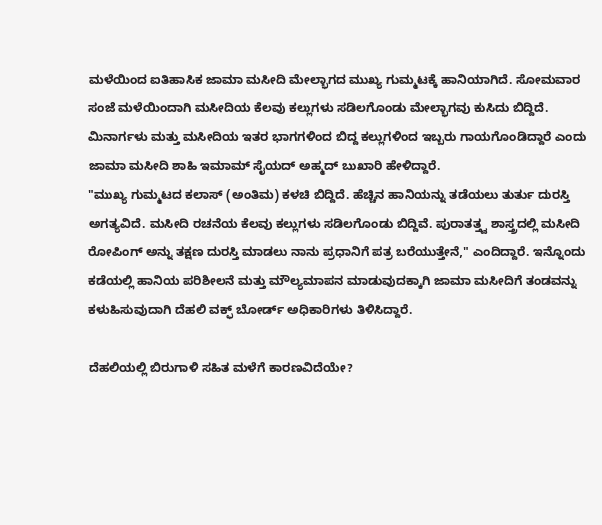ಮಳೆಯಿಂದ ಐತಿಹಾಸಿಕ ಜಾಮಾ ಮಸೀದಿ ಮೇಲ್ಭಾಗದ ಮುಖ್ಯ ಗುಮ್ಮಟಕ್ಕೆ ಹಾನಿಯಾಗಿದೆ. ಸೋಮವಾರ ಸಂಜೆ ಮಳೆಯಿಂದಾಗಿ ಮಸೀದಿಯ ಕೆಲವು ಕಲ್ಲುಗಳು ಸಡಿಲಗೊಂಡು ಮೇಲ್ಭಾಗವು ಕುಸಿದು ಬಿದ್ದಿದೆ. ಮಿನಾರ್ಗಳು ಮತ್ತು ಮಸೀದಿಯ ಇತರ ಭಾಗಗಳಿಂದ ಬಿದ್ದ ಕಲ್ಲುಗಳಿಂದ ಇಬ್ಬರು ಗಾಯಗೊಂಡಿದ್ದಾರೆ ಎಂದು ಜಾಮಾ ಮಸೀದಿ ಶಾಹಿ ಇಮಾಮ್ ಸೈಯದ್ ಅಹ್ಮದ್ ಬುಖಾರಿ ಹೇಳಿದ್ದಾರೆ.
"ಮುಖ್ಯ ಗುಮ್ಮಟದ ಕಲಾಸ್ (ಅಂತಿಮ) ಕಳಚಿ ಬಿದ್ದಿದೆ. ಹೆಚ್ಚಿನ ಹಾನಿಯನ್ನು ತಡೆಯಲು ತುರ್ತು ದುರಸ್ತಿ ಅಗತ್ಯವಿದೆ. ಮಸೀದಿ ರಚನೆಯ ಕೆಲವು ಕಲ್ಲುಗಳು ಸಡಿಲಗೊಂಡು ಬಿದ್ದಿವೆ. ಪುರಾತತ್ತ್ವ ಶಾಸ್ತ್ರದಲ್ಲಿ ಮಸೀದಿ ರೋಪಿಂಗ್ ಅನ್ನು ತಕ್ಷಣ ದುರಸ್ತಿ ಮಾಡಲು ನಾನು ಪ್ರಧಾನಿಗೆ ಪತ್ರ ಬರೆಯುತ್ತೇನೆ," ಎಂದಿದ್ದಾರೆ. ಇನ್ನೊಂದು ಕಡೆಯಲ್ಲಿ ಹಾನಿಯ ಪರಿಶೀಲನೆ ಮತ್ತು ಮೌಲ್ಯಮಾಪನ ಮಾಡುವುದಕ್ಕಾಗಿ ಜಾಮಾ ಮಸೀದಿಗೆ ತಂಡವನ್ನು ಕಳುಹಿಸುವುದಾಗಿ ದೆಹಲಿ ವಕ್ಫ್ ಬೋರ್ಡ್ ಅಧಿಕಾರಿಗಳು ತಿಳಿಸಿದ್ದಾರೆ.

ದೆಹಲಿಯಲ್ಲಿ ಬಿರುಗಾಳಿ ಸಹಿತ ಮಳೆಗೆ ಕಾರಣವಿದೆಯೇ?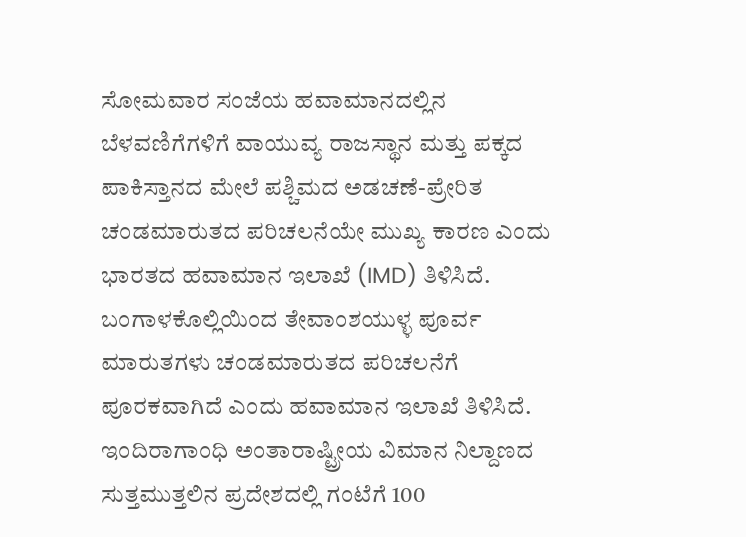ಸೋಮವಾರ ಸಂಜೆಯ ಹವಾಮಾನದಲ್ಲಿನ ಬೆಳವಣಿಗೆಗಳಿಗೆ ವಾಯುವ್ಯ ರಾಜಸ್ಥಾನ ಮತ್ತು ಪಕ್ಕದ ಪಾಕಿಸ್ತಾನದ ಮೇಲೆ ಪಶ್ಚಿಮದ ಅಡಚಣೆ-ಪ್ರೇರಿತ ಚಂಡಮಾರುತದ ಪರಿಚಲನೆಯೇ ಮುಖ್ಯ ಕಾರಣ ಎಂದು ಭಾರತದ ಹವಾಮಾನ ಇಲಾಖೆ (IMD) ತಿಳಿಸಿದೆ. ಬಂಗಾಳಕೊಲ್ಲಿಯಿಂದ ತೇವಾಂಶಯುಳ್ಳ ಪೂರ್ವ ಮಾರುತಗಳು ಚಂಡಮಾರುತದ ಪರಿಚಲನೆಗೆ ಪೂರಕವಾಗಿದೆ ಎಂದು ಹವಾಮಾನ ಇಲಾಖೆ ತಿಳಿಸಿದೆ.
ಇಂದಿರಾಗಾಂಧಿ ಅಂತಾರಾಷ್ಟ್ರೀಯ ವಿಮಾನ ನಿಲ್ದಾಣದ ಸುತ್ತಮುತ್ತಲಿನ ಪ್ರದೇಶದಲ್ಲಿ ಗಂಟೆಗೆ 100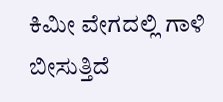ಕಿಮೀ ವೇಗದಲ್ಲಿ ಗಾಳಿ ಬೀಸುತ್ತಿದೆ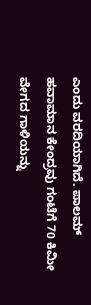ಎಂದು ವರದಿಯಾಗಿದೆ. ಪಾಲಮ್ ಹವಾಮಾನ ಕೇಂದ್ರವು ಗಂಟೆಗೆ 70 ಕಿಮೀ ವೇಗದ ಗಾಳಿಯನ್ನು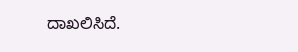ದಾಖಲಿಸಿದೆ.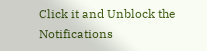Click it and Unblock the Notifications